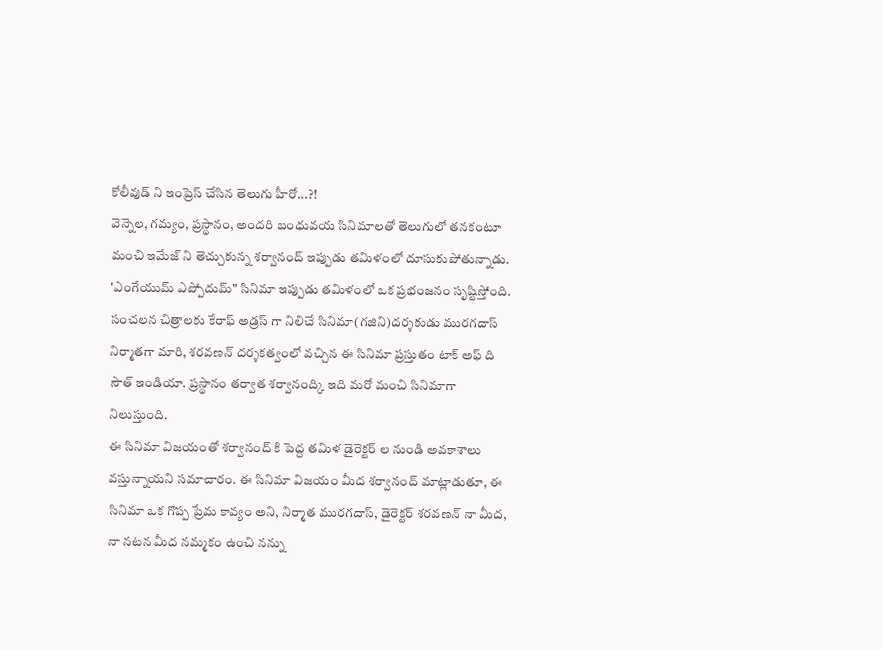కోలీవుడ్ ని ఇంప్రెస్ చేసిన తెలుగు హీరో...?!
వెన్నెల, గమ్యం, ప్రస్థానం, అందరి బంధువయ సినిమాలతో తెలుగులో తనకంటూ మంచి ఇమేజ్ ని తెచ్చుకున్న శర్వానంద్ ఇప్పుడు తమిళంలో దూసుకుపోతున్నాడు. 'ఎంగేయుమ్ ఎప్పోదుమ్" సినిమా ఇప్పుడు తమిళంలో ఒక ప్రభంజనం సృష్టిస్తోంది. సంచలన చిత్రాలకు కేరాఫ్ అడ్రస్ గా నిలిచే సినిమా(గజిని)దర్శకుడు మురగదాస్ నిర్మాతగా మారి, శరవణన్ దర్శకత్వంలో వచ్చిన ఈ సినిమా ప్రస్తుతం టాక్ అఫ్ ది సౌత్ ఇండియా. ప్రస్థానం తర్వాత శర్వానంద్కి ఇది మరో మంచి సినిమాగా నిలుస్తుంది.
ఈ సినిమా విజయంతో శర్వానంద్ కి పెద్ద తమిళ డైరెక్టర్ ల నుండి అవకాశాలు వస్తున్నాయని సమాచారం. ఈ సినిమా విజయం మీద శర్వానంద్ మాట్లాడుతూ, ఈ సినిమా ఒక గొప్ప ప్రేమ కావ్యం అని, నిర్మాత మురగదాస్, డైరెక్టర్ శరవణన్ నా మీద, నా నటన మీద నమ్మకం ఉంచి నన్ను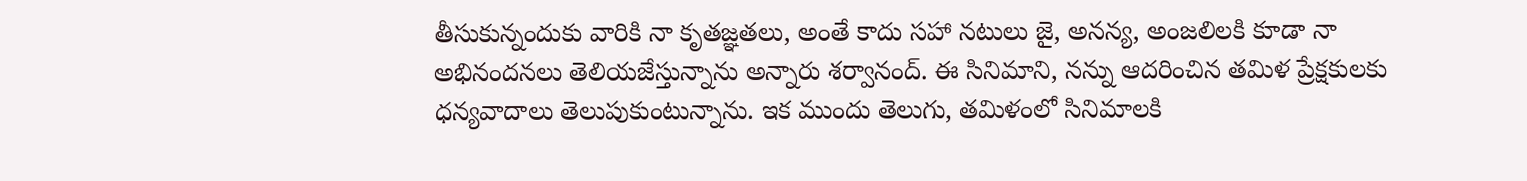తీసుకున్నందుకు వారికి నా కృతజ్ఞతలు, అంతే కాదు సహా నటులు జై, అనన్య, అంజలిలకి కూడా నా అభినందనలు తెలియజేస్తున్నాను అన్నారు శర్వానంద్. ఈ సినిమాని, నన్ను ఆదరించిన తమిళ ప్రేక్షకులకు ధన్యవాదాలు తెలుపుకుంటున్నాను. ఇక ముందు తెలుగు, తమిళంలో సినిమాలకి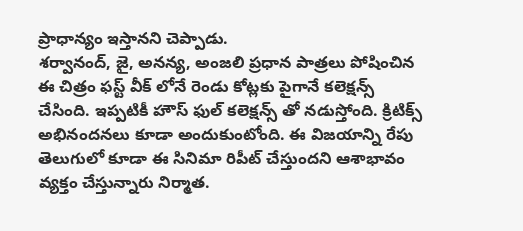ప్రాధాన్యం ఇస్తానని చెప్పాడు.
శర్వానంద్, జై, అనన్య, అంజలి ప్రధాన పాత్రలు పోషించిన ఈ చిత్రం ఫస్ట్ వీక్ లోనే రెండు కోట్లకు పైగానే కలెక్షన్స్ చేసింది. ఇప్పటికీ హౌస్ ఫుల్ కలెక్షన్స్ తో నడుస్తోంది. క్రిటిక్స్ అభినందనలు కూడా అందుకుంటోంది. ఈ విజయాన్ని రేపు తెలుగులో కూడా ఈ సినిమా రిపీట్ చేస్తుందని ఆశాభావం వ్యక్తం చేస్తున్నారు నిర్మాత.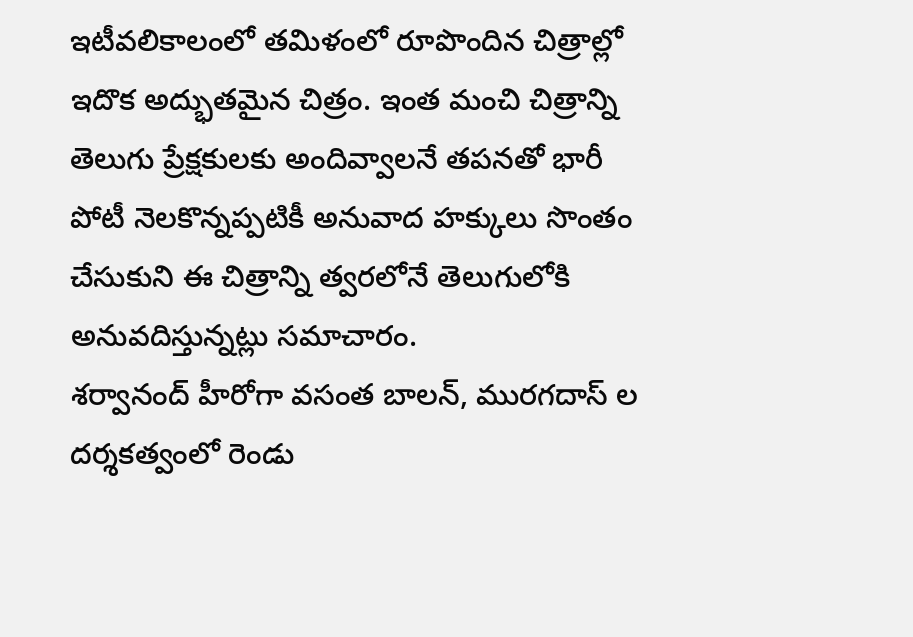ఇటీవలికాలంలో తమిళంలో రూపొందిన చిత్రాల్లో ఇదొక అద్భుతమైన చిత్రం. ఇంత మంచి చిత్రాన్ని తెలుగు ప్రేక్షకులకు అందివ్వాలనే తపనతో భారీ పోటీ నెలకొన్నప్పటికీ అనువాద హక్కులు సొంతం చేసుకుని ఈ చిత్రాన్ని త్వరలోనే తెలుగులోకి అనువదిస్తున్నట్లు సమాచారం.
శర్వానంద్ హీరోగా వసంత బాలన్, మురగదాస్ ల దర్శకత్వంలో రెండు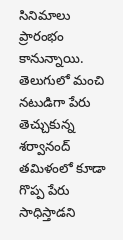సినిమాలు ప్రారంభం కానున్నాయి. తెలుగులో మంచి నటుడిగా పేరు తెచ్చుకున్న శర్వానంద్ తమిళంలో కూడా గొప్ప పేరు సాధిస్తాడని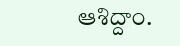ఆశిద్దాం.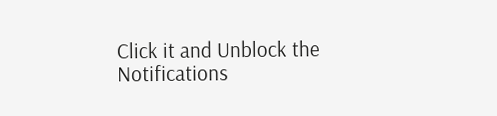Click it and Unblock the Notifications